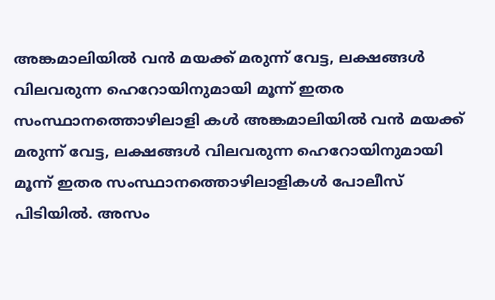അങ്കമാലിയിൽ വൻ മയക്ക് മരുന്ന് വേട്ട, ലക്ഷങ്ങൾ വിലവരുന്ന ഹെറോയിനുമായി മൂന്ന് ഇതര സംസ്ഥാനത്തൊഴിലാളി കൾ അങ്കമാലിയിൽ വൻ മയക്ക് മരുന്ന് വേട്ട, ലക്ഷങ്ങൾ വിലവരുന്ന ഹെറോയിനുമായി മൂന്ന് ഇതര സംസ്ഥാനത്തൊഴിലാളികൾ പോലീസ് പിടിയിൽ. അസം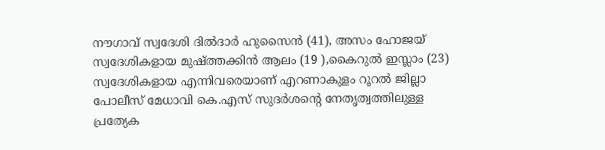നൗഗാവ് സ്വദേശി ദിൽദാർ ഹുസൈൻ (41), അസം ഹോജയ് സ്വദേശികളായ മുഷ്ത്തക്കിൻ ആലം (19 ),കൈറുൽ ഇസ്ലാം (23) സ്വദേശികളായ എന്നിവരെയാണ് എറണാകുളം റൂറൽ ജില്ലാ പോലീസ് മേധാവി കെ.എസ് സുദർശൻ്റെ നേതൃത്വത്തിലുള്ള പ്രത്യേക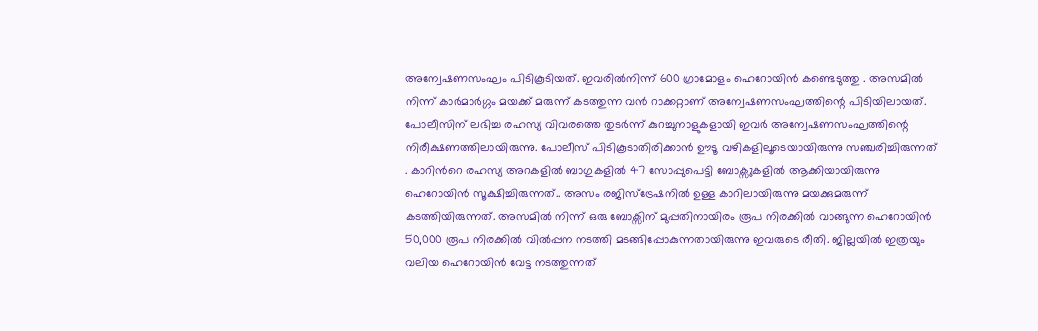അന്വേഷണസംഘം പിടികൂടിയത്. ഇവരിൽനിന്ന് 600 ഗ്രാമോളം ഹെറോയിൻ കണ്ടെടുത്തു . അസമിൽ നിന്ന് കാർമാർഗ്ഗം മയക്ക് മരുന്ന് കടത്തുന്ന വൻ റാക്കറ്റാണ് അന്വേഷണസംഘത്തിന്റെ പിടിയിലായത്. പോലീസിന് ലഭിച്ച രഹസ്യ വിവരത്തെ തുടർന്ന് കുറച്ചുനാളുകളായി ഇവർ അന്വേഷണസംഘത്തിന്റെ നിരീക്ഷണത്തിലായിരുന്നു. പോലീസ് പിടികൂടാതിരിക്കാൻ ഊടൂ വഴികളിലൂടെയായിരുന്നു സഞ്ചരിച്ചിരുന്നത് . കാറിൻറെ രഹസ്യ അറകളിൽ ബാഗുകളിൽ 47 സോപ്പുപെട്ടി ബോക്സുകളിൽ ആക്കിയായിരുന്നു ഹെറോയിൻ സൂക്ഷിച്ചിരുന്നത്.. അസം രജിസ്ട്രേഷനിൽ ഉള്ള കാറിലായിരുന്നു മയക്കുമരുന്ന് കടത്തിയിരുന്നത്. അസമിൽ നിന്ന് ഒരു ബോക്സിന് മുപ്പതിനായിരം രൂപ നിരക്കിൽ വാങ്ങുന്ന ഹെറോയിൻ 50,000 രൂപ നിരക്കിൽ വിൽപ്പന നടത്തി മടങ്ങിപ്പോകുന്നതായിരുന്നു ഇവരുടെ രീതി. ജില്ലയിൽ ഇത്രയും വലിയ ഹെറോയിൻ വേട്ട നടത്തുന്നത്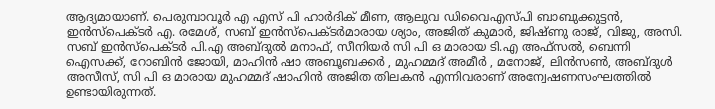ആദ്യമായാണ്. പെരുമ്പാവൂർ എ എസ് പി ഹാർദിക് മീണ, ആലുവ ഡിവൈഎസ്പി ബാബുക്കുട്ടൻ, ഇൻസ്പെക്ടർ എ. രമേശ്, സബ് ഇൻസ്പെക്ടർമാരായ ശ്യാം, അജിത് കുമാർ, ജിഷ്ണു രാജ്, വിജു, അസി. സബ് ഇൻസ്പെക്ടർ പി.എ അബ്ദുൽ മനാഫ്, സീനിയർ സി പി ഒ മാരായ ടി.എ അഫ്സൽ, ബെന്നി ഐസക്ക്, റോബിൻ ജോയി, മാഹിൻ ഷാ അബൂബക്കർ , മുഹമ്മദ് അമീർ , മനോജ്, ലിൻസൺ, അബ്ദുൾ അസീസ്, സി പി ഒ മാരായ മുഹമ്മദ് ഷാഹിൻ അജിത തിലകൻ എന്നിവരാണ് അന്വേഷണസംഘത്തിൽ ഉണ്ടായിരുന്നത്.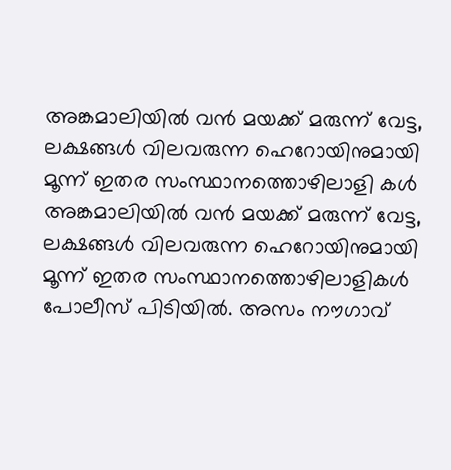അങ്കമാലിയിൽ വൻ മയക്ക് മരുന്ന് വേട്ട, ലക്ഷങ്ങൾ വിലവരുന്ന ഹെറോയിനുമായി മൂന്ന് ഇതര സംസ്ഥാനത്തൊഴിലാളി കൾ അങ്കമാലിയിൽ വൻ മയക്ക് മരുന്ന് വേട്ട, ലക്ഷങ്ങൾ വിലവരുന്ന ഹെറോയിനുമായി മൂന്ന് ഇതര സംസ്ഥാനത്തൊഴിലാളികൾ പോലീസ് പിടിയിൽ. അസം നൗഗാവ്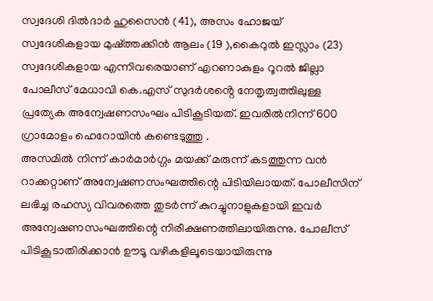സ്വദേശി ദിൽദാർ ഹുസൈൻ (41), അസം ഹോജയ് സ്വദേശികളായ മുഷ്ത്തക്കിൻ ആലം (19 ),കൈറുൽ ഇസ്ലാം (23) സ്വദേശികളായ എന്നിവരെയാണ് എറണാകുളം റൂറൽ ജില്ലാ പോലീസ് മേധാവി കെ.എസ് സുദർശൻ്റെ നേതൃത്വത്തിലുള്ള പ്രത്യേക അന്വേഷണസംഘം പിടികൂടിയത്. ഇവരിൽനിന്ന് 600 ഗ്രാമോളം ഹെറോയിൻ കണ്ടെടുത്തു .
അസമിൽ നിന്ന് കാർമാർഗ്ഗം മയക്ക് മരുന്ന് കടത്തുന്ന വൻ റാക്കറ്റാണ് അന്വേഷണസംഘത്തിന്റെ പിടിയിലായത്. പോലീസിന് ലഭിച്ച രഹസ്യ വിവരത്തെ തുടർന്ന് കുറച്ചുനാളുകളായി ഇവർ അന്വേഷണസംഘത്തിന്റെ നിരീക്ഷണത്തിലായിരുന്നു. പോലീസ് പിടികൂടാതിരിക്കാൻ ഊടൂ വഴികളിലൂടെയായിരുന്നു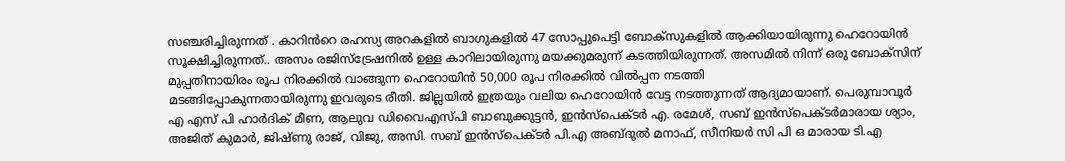സഞ്ചരിച്ചിരുന്നത് . കാറിൻറെ രഹസ്യ അറകളിൽ ബാഗുകളിൽ 47 സോപ്പുപെട്ടി ബോക്സുകളിൽ ആക്കിയായിരുന്നു ഹെറോയിൻ സൂക്ഷിച്ചിരുന്നത്.. അസം രജിസ്ട്രേഷനിൽ ഉള്ള കാറിലായിരുന്നു മയക്കുമരുന്ന് കടത്തിയിരുന്നത്. അസമിൽ നിന്ന് ഒരു ബോക്സിന് മുപ്പതിനായിരം രൂപ നിരക്കിൽ വാങ്ങുന്ന ഹെറോയിൻ 50,000 രൂപ നിരക്കിൽ വിൽപ്പന നടത്തി
മടങ്ങിപ്പോകുന്നതായിരുന്നു ഇവരുടെ രീതി. ജില്ലയിൽ ഇത്രയും വലിയ ഹെറോയിൻ വേട്ട നടത്തുന്നത് ആദ്യമായാണ്. പെരുമ്പാവൂർ എ എസ് പി ഹാർദിക് മീണ, ആലുവ ഡിവൈഎസ്പി ബാബുക്കുട്ടൻ, ഇൻസ്പെക്ടർ എ. രമേശ്, സബ് ഇൻസ്പെക്ടർമാരായ ശ്യാം, അജിത് കുമാർ, ജിഷ്ണു രാജ്, വിജു, അസി. സബ് ഇൻസ്പെക്ടർ പി.എ അബ്ദുൽ മനാഫ്, സീനിയർ സി പി ഒ മാരായ ടി.എ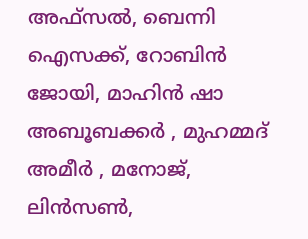അഫ്സൽ, ബെന്നി ഐസക്ക്, റോബിൻ ജോയി, മാഹിൻ ഷാ അബൂബക്കർ , മുഹമ്മദ് അമീർ , മനോജ്, ലിൻസൺ,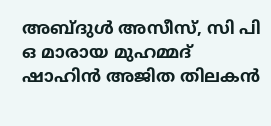അബ്ദുൾ അസീസ്, സി പി ഒ മാരായ മുഹമ്മദ് ഷാഹിൻ അജിത തിലകൻ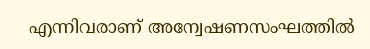എന്നിവരാണ് അന്വേഷണസംഘത്തിൽ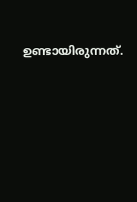ഉണ്ടായിരുന്നത്.